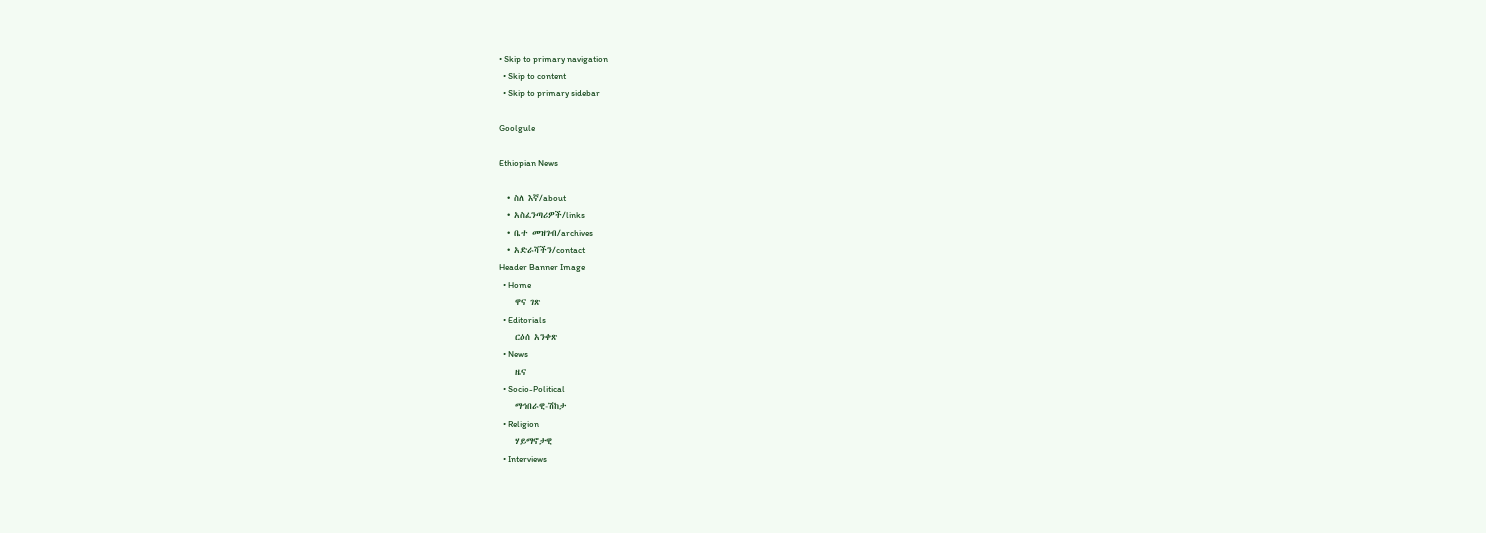• Skip to primary navigation
  • Skip to content
  • Skip to primary sidebar

Goolgule

Ethiopian News

  • ስለ እኛ/about
  • አስፈንጣሪዎች/links
  • ቤተ መዝገብ/archives
  • አድራሻችን/contact
Header Banner Image
  • Home
    ዋና ገጽ
  • Editorials
    ርዕሰ አንቀጽ
  • News
    ዜና
  • Socio-Political
    ማኅበራዊ-ሽከታ
  • Religion
    ሃይማኖታዊ
  • Interviews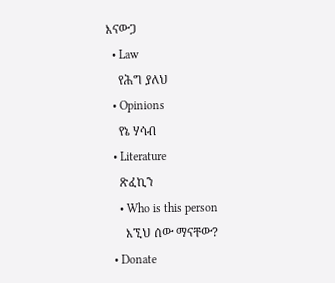እናውጋ
  • Law
    የሕግ ያለህ
  • Opinions
    የኔ ሃሳብ
  • Literature
    ጽፈኪን
    • Who is this person
      እኚህ ሰው ማናቸው?
  • Donate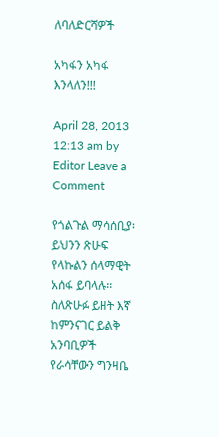ለባለድርሻዎች

አካፋን አካፋ እንላለን!!!

April 28, 2013 12:13 am by Editor Leave a Comment

የጎልጉል ማሳሰቢያ፡ ይህንን ጽሁፍ የላኩልን ሰላማዊት አሰፋ ይባላሉ፡፡ ስለጽሁፉ ይዘት እኛ ከምንናገር ይልቅ አንባቢዎች የራሳቸውን ግንዛቤ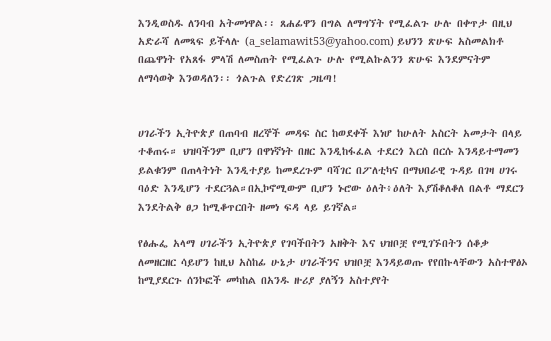እንዲወስዱ ለንባብ አትመነዋል፡፡ ጸሐፊዋን በግል ለማግኘት የሚፈልጉ ሁሉ በቀጥታ በዚህ አድራሻ ለመጻፍ ይችላሉ (a_selamawit53@yahoo.com) ይህንን ጽሁፍ አስመልክቶ በጨዋነት የአጸፋ ምላሽ ለመስጠት የሚፈልጉ ሁሉ የሚልኩልንን ጽሁፍ እንደምናትም ለማሳወቅ እንወዳለን፡፡ ጎልጉል የድረገጽ ጋዜጣ!


ሀገራችን ኢትዮጵያ በጠባብ ዘረኞች መዳፍ ስር ከወደቀች እነሆ ከሁለት አስርት አመታት በላይ ተቆጠሩ። ህዝባችንም ቢሆን በዋነኛነት በዘር እንዲከፋፈል ተደርጎ እርስ በርሱ እንዳይተማመን ይልቁንም በጠላትነት እንዲተያይ ከመደረጉም ባሻገር በፖለቲካና በማህበራዊ ጉዳይ በገዛ ሀገሩ ባዕድ እንዲሆን ተደርጓል።በኢኮኖሚውም ቢሆን ኑሮው ዕለት፥ዕለት እያሽቆለቆለ በልቶ ማደርን እንደትልቅ ፀጋ ከሚቆጥርበት ዘመነ ፍዳ ላይ ይገኛል።

የፅሑፌ አላማ ሀገራችን ኢትዮጵያ የገባችበትን አዘቅት እና ህዝቦቿ የሚገኙበትን ሰቆቃ ለመዘርዘር ሳይሆን ከዚህ አስከፊ ሁኔታ ሀገራችንና ህዝቦቿ እንዳይወጡ የየበኩላቸውን አስተዋፅኦ ከሚያደርጉ ሰንኮፎች መካከል በአንዱ ዙሪያ ያለኝን አስተያየት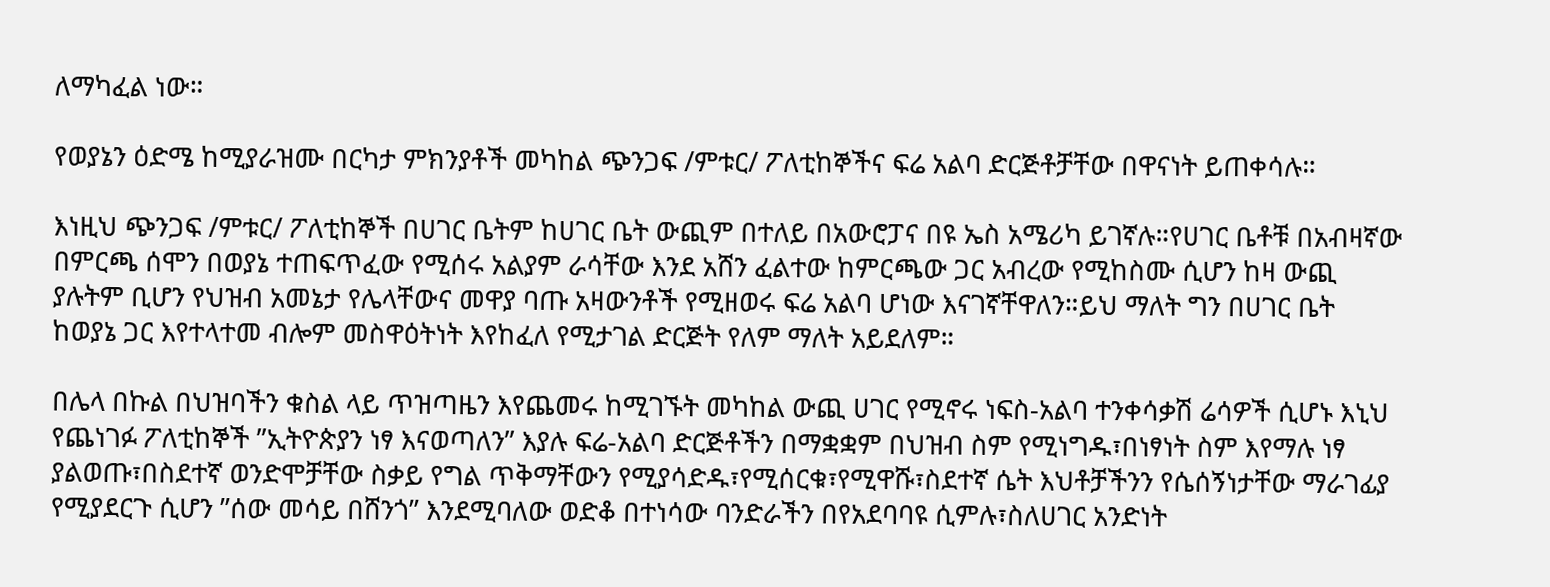ለማካፈል ነው።

የወያኔን ዕድሜ ከሚያራዝሙ በርካታ ምክንያቶች መካከል ጭንጋፍ /ምቱር/ ፖለቲከኞችና ፍሬ አልባ ድርጅቶቻቸው በዋናነት ይጠቀሳሉ።

እነዚህ ጭንጋፍ /ምቱር/ ፖለቲከኞች በሀገር ቤትም ከሀገር ቤት ውጪም በተለይ በአውሮፓና በዩ ኤስ አሜሪካ ይገኛሉ።የሀገር ቤቶቹ በአብዛኛው በምርጫ ሰሞን በወያኔ ተጠፍጥፈው የሚሰሩ አልያም ራሳቸው እንደ አሸን ፈልተው ከምርጫው ጋር አብረው የሚከስሙ ሲሆን ከዛ ውጪ ያሉትም ቢሆን የህዝብ አመኔታ የሌላቸውና መዋያ ባጡ አዛውንቶች የሚዘወሩ ፍሬ አልባ ሆነው እናገኛቸዋለን።ይህ ማለት ግን በሀገር ቤት ከወያኔ ጋር እየተላተመ ብሎም መስዋዕትነት እየከፈለ የሚታገል ድርጅት የለም ማለት አይደለም።

በሌላ በኩል በህዝባችን ቁስል ላይ ጥዝጣዜን እየጨመሩ ከሚገኙት መካከል ውጪ ሀገር የሚኖሩ ነፍስ-አልባ ተንቀሳቃሽ ሬሳዎች ሲሆኑ እኒህ የጨነገፉ ፖለቲከኞች ”ኢትዮጵያን ነፃ እናወጣለን” እያሉ ፍሬ-አልባ ድርጅቶችን በማቋቋም በህዝብ ስም የሚነግዱ፣በነፃነት ስም እየማሉ ነፃ ያልወጡ፣በስደተኛ ወንድሞቻቸው ስቃይ የግል ጥቅማቸውን የሚያሳድዱ፣የሚሰርቁ፣የሚዋሹ፣ስደተኛ ሴት እህቶቻችንን የሴሰኝነታቸው ማራገፊያ የሚያደርጉ ሲሆን ”ሰው መሳይ በሸንጎ” እንደሚባለው ወድቆ በተነሳው ባንድራችን በየአደባባዩ ሲምሉ፣ስለሀገር አንድነት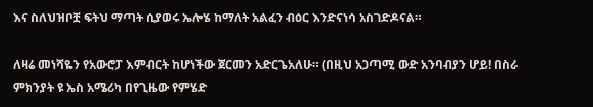እና ስለህዝቦቿ ፍትህ ማጣት ሲያወሩ ኤሎሄ ከማለት አልፈን ብዕር እንድናነሳ አስገድዶናል።

ለዛሬ መነሻዬን የአውሮፓ እምብርት ከሆነችው ጀርመን አድርጌአለሁ። (በዚህ አጋጣሚ ውድ አንባብያን ሆይ! በስራ ምክንያት ዩ ኤስ አሜሪካ በየጊዜው የምሄድ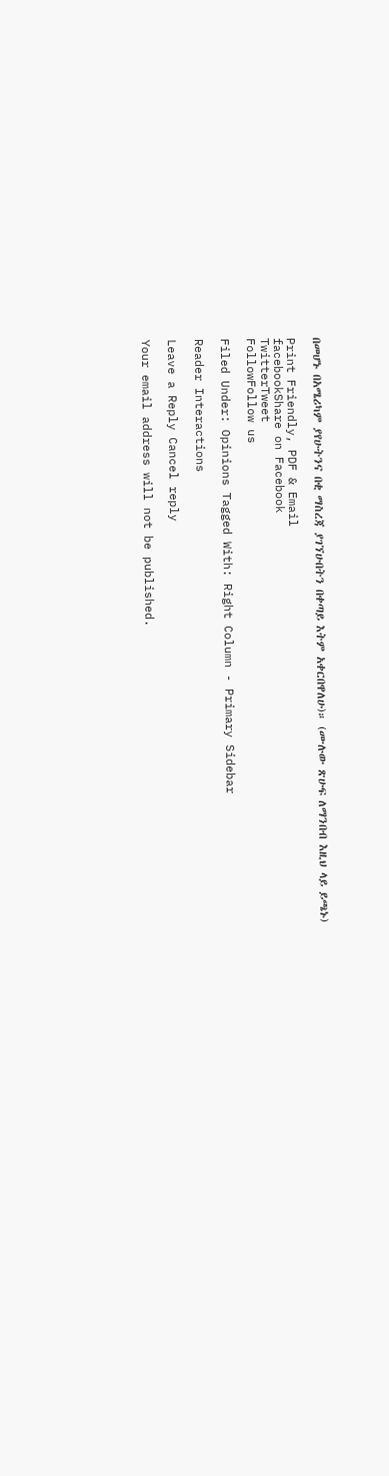በመሆኑ በአሜሪካም ያየሁትንና በቂ ማስረጃ ያገኘሁበትን በቀጣይ እትም አቀርበዋለሁ)። (ሙሉው ጽሁፍ ለማንበብ እዚህ ላይ ይጫኑ)

Print Friendly, PDF & Email
facebookShare on Facebook
TwitterTweet
FollowFollow us

Filed Under: Opinions Tagged With: Right Column - Primary Sidebar

Reader Interactions

Leave a Reply Cancel reply

Your email address will not be published.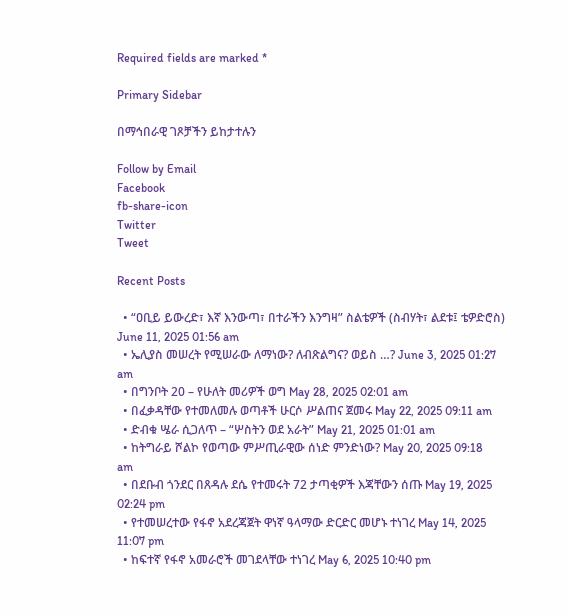Required fields are marked *

Primary Sidebar

በማኅበራዊ ገጾቻችን ይከታተሉን

Follow by Email
Facebook
fb-share-icon
Twitter
Tweet

Recent Posts

  • “ዐቢይ ይውረድ፣ እኛ እንውጣ፣ በተራችን እንግዛ” ስልቴዎች (ስብሃት፣ ልደቱ፤ ቴዎድሮስ) June 11, 2025 01:56 am
  • ኤሊያስ መሠረት የሚሠራው ለማነው? ለብጽልግና? ወይስ …? June 3, 2025 01:27 am
  • በግንቦት 20 – የሁለት መሪዎች ወግ May 28, 2025 02:01 am
  • በፈቃዳቸው የተመለመሉ ወጣቶች ሁርሶ ሥልጠና ጀመሩ May 22, 2025 09:11 am
  • ድብቁ ሤራ ሲጋለጥ – “ሦስትን ወደ አራት” May 21, 2025 01:01 am
  • ከትግራይ ሾልኮ የወጣው ምሥጢራዊው ሰነድ ምንድነው? May 20, 2025 09:18 am
  • በደቡብ ጎንደር በጸዳሉ ደሴ የተመሩት 72 ታጣቂዎች እጃቸውን ሰጡ May 19, 2025 02:24 pm
  • የተመሠረተው የፋኖ አደረጃጀት ዋነኛ ዓላማው ድርድር መሆኑ ተነገረ May 14, 2025 11:07 pm
  • ከፍተኛ የፋኖ አመራሮች መገደላቸው ተነገረ May 6, 2025 10:40 pm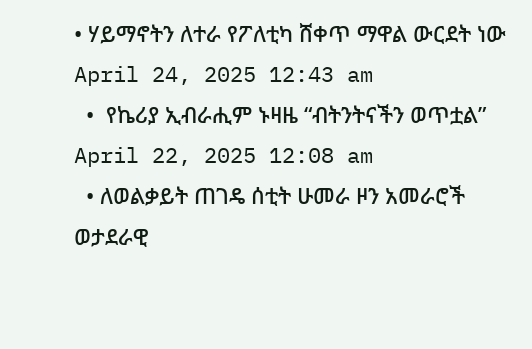• ሃይማኖትን ለተራ የፖለቲካ ሸቀጥ ማዋል ውርደት ነው April 24, 2025 12:43 am
  •  የኬሪያ ኢብራሒም ኑዛዜ “ብትንትናችን ወጥቷል” April 22, 2025 12:08 am
  • ለወልቃይት ጠገዴ ሰቲት ሁመራ ዞን አመራሮች ወታደራዊ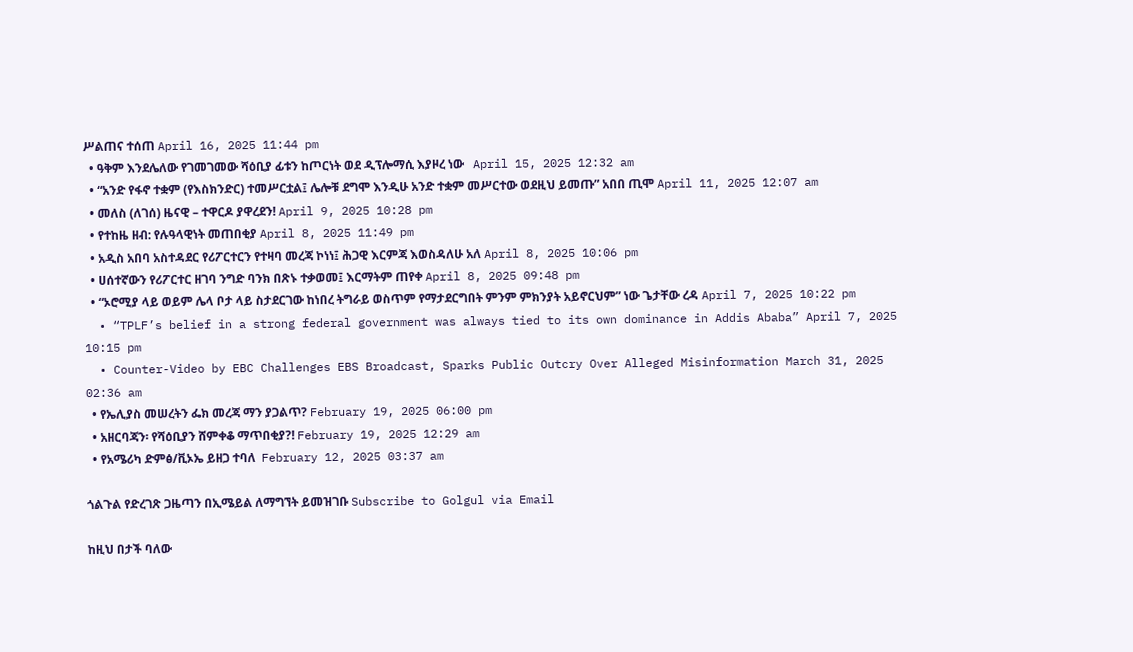ሥልጠና ተሰጠ April 16, 2025 11:44 pm
  • ዓቅም እንደሌለው የገመገመው ሻዕቢያ ፊቱን ከጦርነት ወደ ዲፕሎማሲ እያዞረ ነው   April 15, 2025 12:32 am
  • “አንድ የፋኖ ተቋም (የእስክንድር) ተመሥርቷል፤ ሌሎቹ ደግሞ እንዲሁ አንድ ተቋም መሥርተው ወደዚህ ይመጡ” አበበ ጢሞ April 11, 2025 12:07 am
  • መለስ (ለገሰ) ዜናዊ – ተዋርዶ ያዋረደን! April 9, 2025 10:28 pm
  • የተከዜ ዘብ: የሉዓላዊነት መጠበቂያ April 8, 2025 11:49 pm
  • አዲስ አበባ አስተዳደር የሪፖርተርን የተዛባ መረጃ ኮነነ፤ ሕጋዊ እርምጃ እወስዳለሁ አለ April 8, 2025 10:06 pm
  • ሀሰተኛውን የሪፖርተር ዘገባ ንግድ ባንክ በጽኑ ተቃወመ፤ እርማትም ጠየቀ April 8, 2025 09:48 pm
  • “ኦሮሚያ ላይ ወይም ሌላ ቦታ ላይ ስታደርገው ከነበረ ትግራይ ወስጥም የማታደርግበት ምንም ምክንያት አይኖርህም” ነው ጌታቸው ረዳ April 7, 2025 10:22 pm
  • “TPLF’s belief in a strong federal government was always tied to its own dominance in Addis Ababa” April 7, 2025 10:15 pm
  • Counter-Video by EBC Challenges EBS Broadcast, Sparks Public Outcry Over Alleged Misinformation March 31, 2025 02:36 am
  • የኤሊያስ መሠረትን ፌክ መረጃ ማን ያጋልጥ? February 19, 2025 06:00 pm
  • አዘርባጃን፡ የሻዕቢያን ሸምቀቆ ማጥበቂያ?! February 19, 2025 12:29 am
  • የአሜሪካ ድምፅ/ቪኦኤ ይዘጋ ተባለ  February 12, 2025 03:37 am

ጎልጉል የድረገጽ ጋዜጣን በኢሜይል ለማግኘት ይመዝገቡ Subscribe to Golgul via Email

ከዚህ በታች ባለው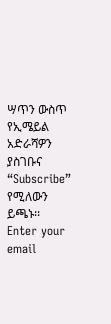ሣጥን ውስጥ የኢሜይል አድራሻዎን ያስገቡና “Subscribe” የሚለውን ይጫኑ፡፡
Enter your email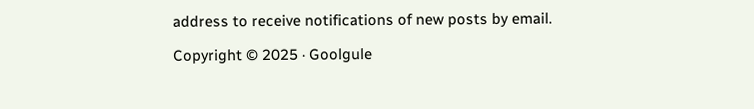address to receive notifications of new posts by email.

Copyright © 2025 · Goolgule